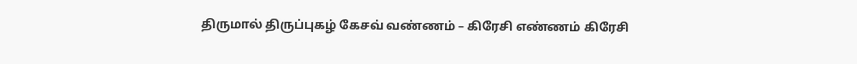திருமால் திருப்புகழ் கேசவ் வண்ணம் – கிரேசி எண்ணம் கிரேசி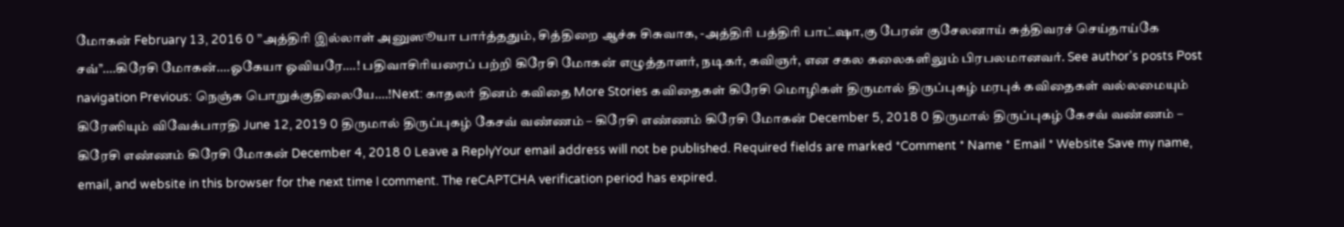மோகன் February 13, 2016 0 ”அத்திரி இல்லாள் அனுஸூயா பார்த்ததும், சித்திறை ஆச்சு சிசுவாக, -அத்திரி பத்திரி பாட்ஷா,கு பேரன் குசேலனாய் சுத்திவரச் செய்தாய்கே சவ்’’….கிரேசி மோகன்….ஓகேயா ஓவியரே….! பதிவாசிரியரைப் பற்றி கிரேசி மோகன் எழுத்தாளர், நடிகர், கவிஞர், என சகல கலைகளிலும் பிரபலமானவர். See author's posts Post navigation Previous: நெஞ்சு பொறுக்குதிலையே….!Next: காதலர் தினம் கவிதை More Stories கவிதைகள் கிரேசி மொழிகள் திருமால் திருப்புகழ் மரபுக் கவிதைகள் வல்லமையும் கிரேஸியும் விவேக்பாரதி June 12, 2019 0 திருமால் திருப்புகழ் கேசவ் வண்ணம் – கிரேசி எண்ணம் கிரேசி மோகன் December 5, 2018 0 திருமால் திருப்புகழ் கேசவ் வண்ணம் – கிரேசி எண்ணம் கிரேசி மோகன் December 4, 2018 0 Leave a ReplyYour email address will not be published. Required fields are marked *Comment * Name * Email * Website Save my name, email, and website in this browser for the next time I comment. The reCAPTCHA verification period has expired.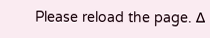Please reload the page. Δ